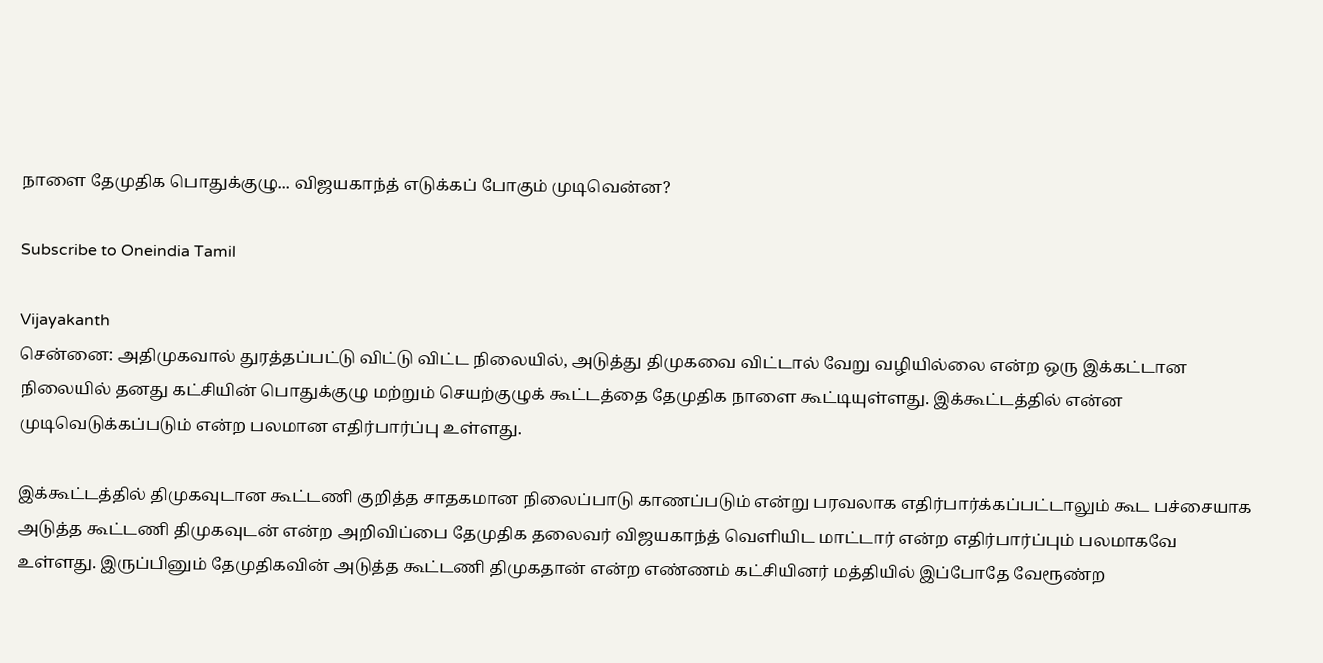நாளை தேமுதிக பொதுக்குழு... விஜயகாந்த் எடுக்கப் போகும் முடிவென்ன?

Subscribe to Oneindia Tamil

Vijayakanth
சென்னை: அதிமுகவால் துரத்தப்பட்டு விட்டு விட்ட நிலையில், அடுத்து திமுகவை விட்டால் வேறு வழியில்லை என்ற ஒரு இக்கட்டான நிலையில் தனது கட்சியின் பொதுக்குழு மற்றும் செயற்குழுக் கூட்டத்தை தேமுதிக நாளை கூட்டியுள்ளது. இக்கூட்டத்தில் என்ன முடிவெடுக்கப்படும் என்ற பலமான எதிர்பார்ப்பு உள்ளது.

இக்கூட்டத்தில் திமுகவுடான கூட்டணி குறித்த சாதகமான நிலைப்பாடு காணப்படும் என்று பரவலாக எதிர்பார்க்கப்பட்டாலும் கூட பச்சையாக அடுத்த கூட்டணி திமுகவுடன் என்ற அறிவிப்பை தேமுதிக தலைவர் விஜயகாந்த் வெளியிட மாட்டார் என்ற எதிர்பார்ப்பும் பலமாகவே உள்ளது. இருப்பினும் தேமுதிகவின் அடுத்த கூட்டணி திமுகதான் என்ற எண்ணம் கட்சியினர் மத்தியில் இப்போதே வேரூண்ற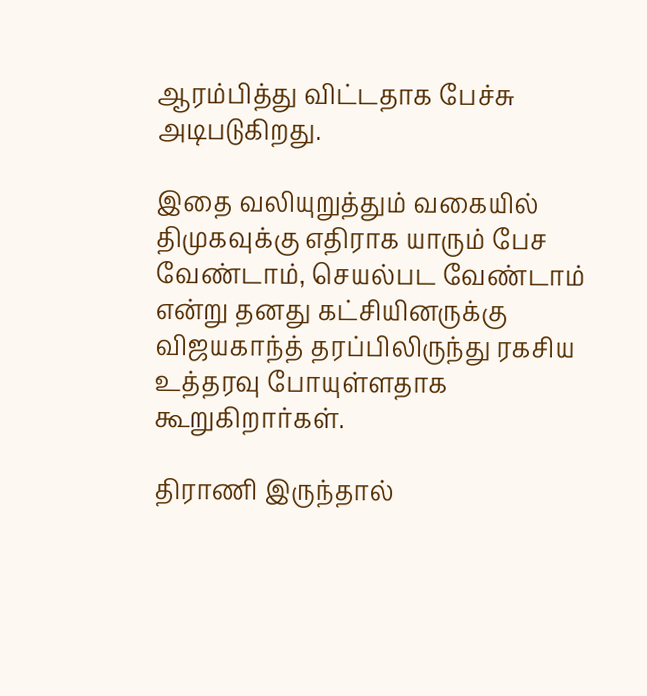ஆரம்பித்து விட்டதாக பேச்சு அடிபடுகிறது.

இதை வலியுறுத்தும் வகையில் திமுகவுக்கு எதிராக யாரும் பேச வேண்டாம், செயல்பட வேண்டாம் என்று தனது கட்சியினருக்கு விஜயகாந்த் தரப்பிலிருந்து ரகசிய உத்தரவு போயுள்ளதாக கூறுகிறார்கள்.

திராணி இருந்தால்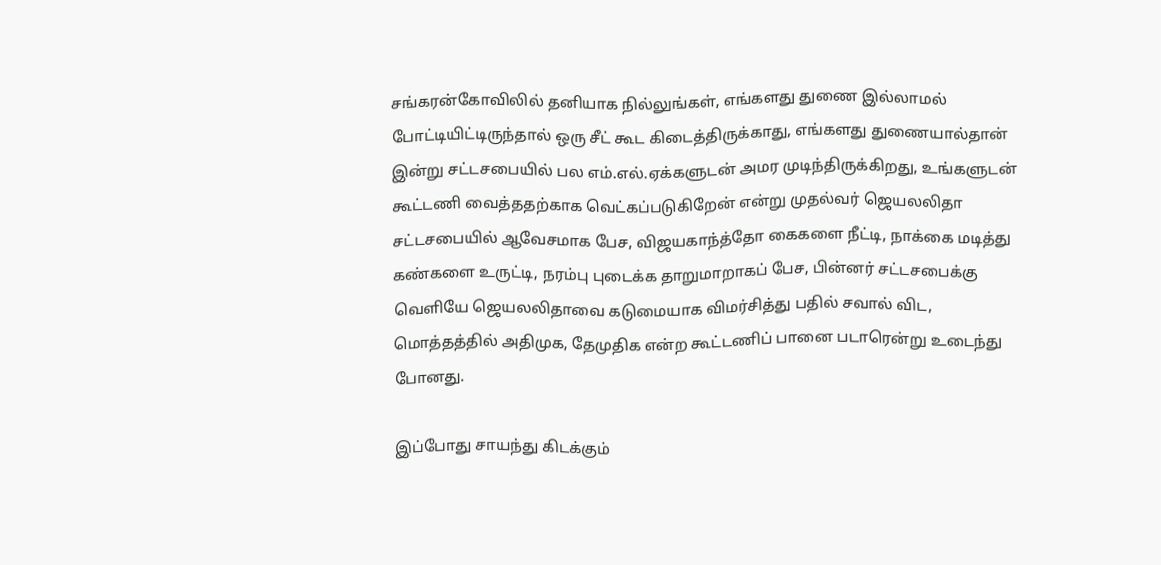சங்கரன்கோவிலில் தனியாக நில்லுங்கள், எங்களது துணை இல்லாமல் போட்டியிட்டிருந்தால் ஒரு சீட் கூட கிடைத்திருக்காது, எங்களது துணையால்தான் இன்று சட்டசபையில் பல எம்.எல்.ஏக்களுடன் அமர முடிந்திருக்கிறது, உங்களுடன் கூட்டணி வைத்ததற்காக வெட்கப்படுகிறேன் என்று முதல்வர் ஜெயலலிதா சட்டசபையில் ஆவேசமாக பேச, விஜயகாந்த்தோ கைகளை நீட்டி, நாக்கை மடித்து கண்களை உருட்டி, நரம்பு புடைக்க தாறுமாறாகப் பேச, பின்னர் சட்டசபைக்கு வெளியே ஜெயலலிதாவை கடுமையாக விமர்சித்து பதில் சவால் விட, மொத்தத்தில் அதிமுக, தேமுதிக என்ற கூட்டணிப் பானை படாரென்று உடைந்து போனது.

இப்போது சாயந்து கிடக்கும்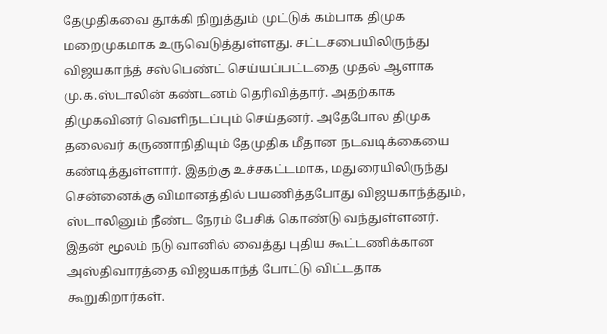தேமுதிகவை தூக்கி நிறுத்தும் முட்டுக் கம்பாக திமுக மறைமுகமாக உருவெடுத்துள்ளது. சட்டசபையிலிருந்து விஜயகாந்த் சஸ்பெண்ட் செய்யப்பட்டதை முதல் ஆளாக மு.க.ஸ்டாலின் கண்டனம் தெரிவித்தார். அதற்காக திமுகவினர் வெளிநடப்பும் செய்தனர். அதேபோல திமுக தலைவர் கருணாநிதியும் தேமுதிக மீதான நடவடிக்கையை கண்டித்துள்ளார். இதற்கு உச்சகட்டமாக, மதுரையிலிருந்து சென்னைக்கு விமானத்தில் பயணித்தபோது விஜயகாந்த்தும், ஸ்டாலினும் நீண்ட நேரம் பேசிக் கொண்டு வந்துள்ளனர். இதன் மூலம் நடு வானில் வைத்து புதிய கூட்டணிக்கான அஸ்திவாரத்தை விஜயகாந்த் போட்டு விட்டதாக கூறுகிறார்கள்.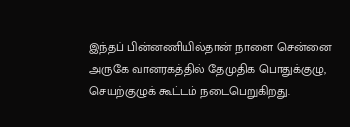இந்தப் பின்னணியில்தான் நாளை சென்னை அருகே வானரகத்தில் தேமுதிக பொதுக்குழு, செயற்குழுக் கூட்டம் நடைபெறுகிறது.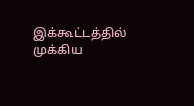இக்கூட்டத்தில் முக்கிய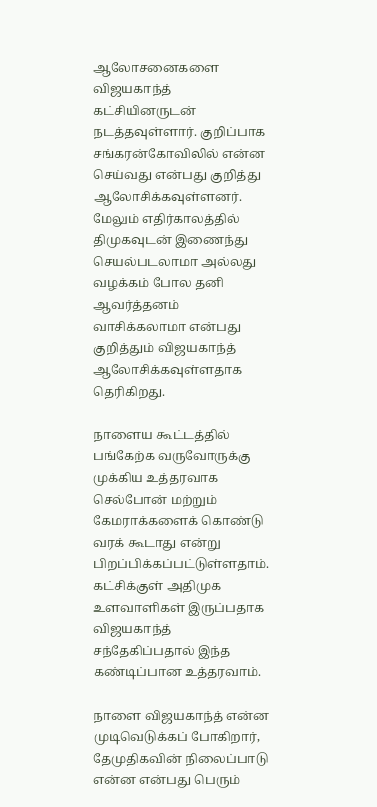ஆலோசனைகளை விஜயகாந்த் கட்சியினருடன் நடத்தவுள்ளார். குறிப்பாக சங்கரன்கோவிலில் என்ன செய்வது என்பது குறித்து ஆலோசிக்கவுள்ளனர். மேலும் எதிர்காலத்தில் திமுகவுடன் இணைந்து செயல்படலாமா அல்லது வழக்கம் போல தனி ஆவர்த்தனம் வாசிக்கலாமா என்பது குறித்தும் விஜயகாந்த் ஆலோசிக்கவுள்ளதாக தெரிகிறது.

நாளைய கூட்டத்தில் பங்கேற்க வருவோருக்கு முக்கிய உத்தரவாக செல்போன் மற்றும் கேமராக்களைக் கொண்டு வரக் கூடாது என்று பிறப்பிக்கப்பட்டுள்ளதாம். கட்சிக்குள் அதிமுக உளவாளிகள் இருப்பதாக விஜயகாந்த் சந்தேகிப்பதால் இந்த கண்டிப்பான உத்தரவாம்.

நாளை விஜயகாந்த் என்ன முடிவெடுக்கப் போகிறார், தேமுதிகவின் நிலைப்பாடு என்ன என்பது பெரும்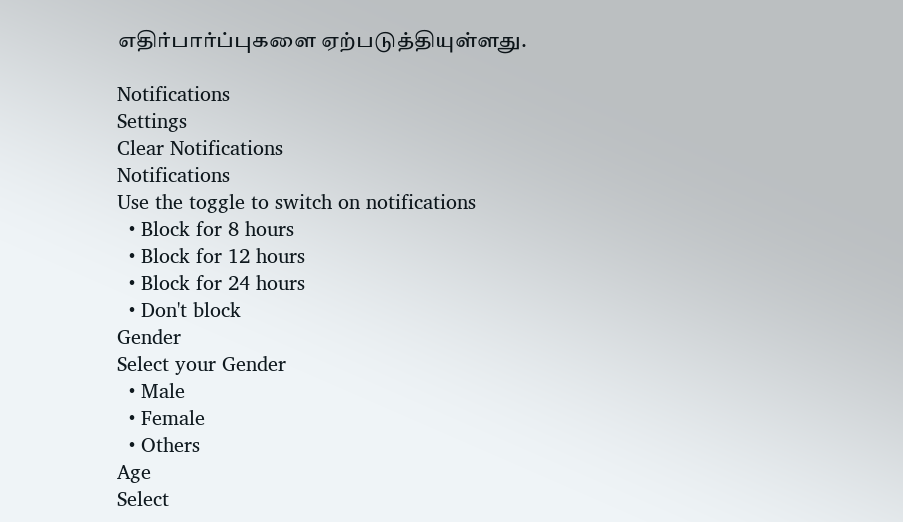எதிர்பார்ப்புகளை ஏற்படுத்தியுள்ளது.

Notifications
Settings
Clear Notifications
Notifications
Use the toggle to switch on notifications
  • Block for 8 hours
  • Block for 12 hours
  • Block for 24 hours
  • Don't block
Gender
Select your Gender
  • Male
  • Female
  • Others
Age
Select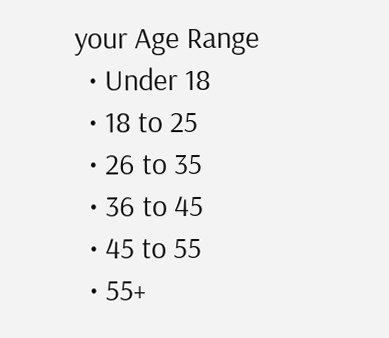your Age Range
  • Under 18
  • 18 to 25
  • 26 to 35
  • 36 to 45
  • 45 to 55
  • 55+